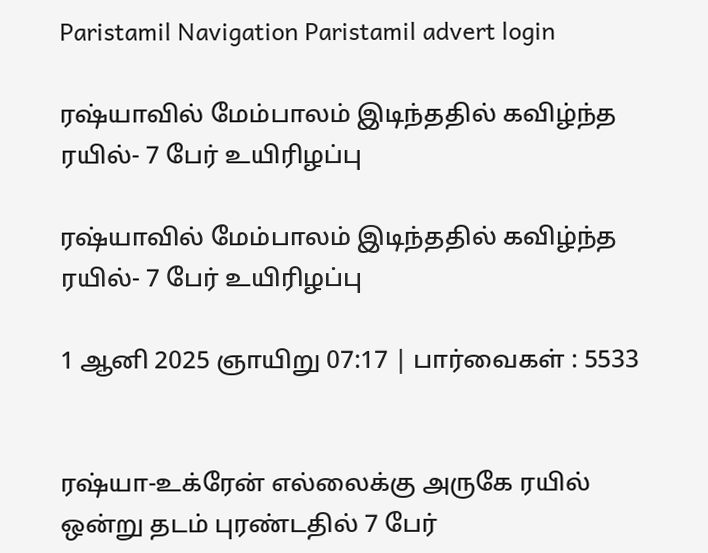Paristamil Navigation Paristamil advert login

ரஷ்யாவில் மேம்பாலம் இடிந்ததில் கவிழ்ந்த ரயில்- 7 பேர் உயிரிழப்பு

ரஷ்யாவில் மேம்பாலம் இடிந்ததில் கவிழ்ந்த ரயில்- 7 பேர் உயிரிழப்பு

1 ஆனி 2025 ஞாயிறு 07:17 | பார்வைகள் : 5533


ரஷ்யா-உக்ரேன் எல்லைக்கு அருகே ரயில் ஒன்று தடம் புரண்டதில் 7 பேர்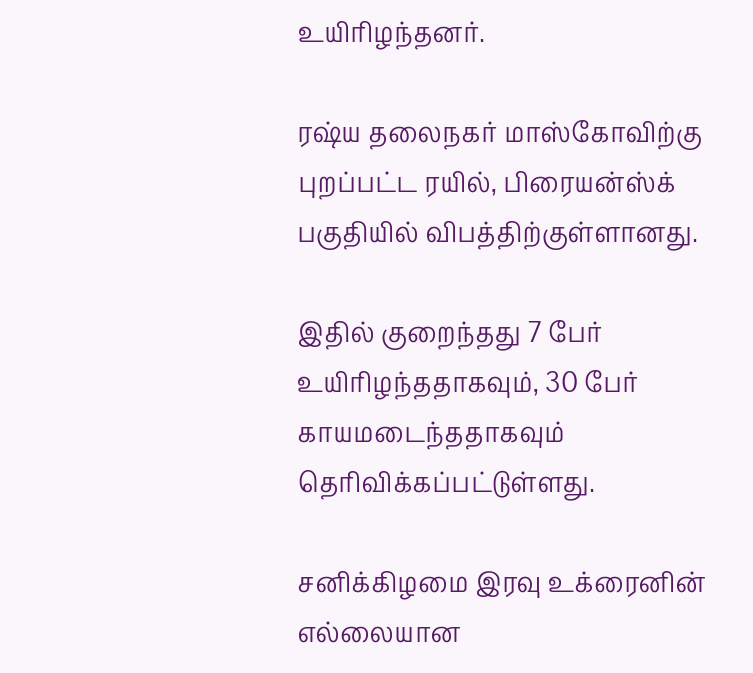உயிரிழந்தனர்.

ரஷ்ய தலைநகர் மாஸ்கோவிற்கு புறப்பட்ட ரயில், பிரையன்ஸ்க் பகுதியில் விபத்திற்குள்ளானது.

இதில் குறைந்தது 7 பேர் உயிரிழந்ததாகவும், 30 பேர் காயமடைந்ததாகவும் தெரிவிக்கப்பட்டுள்ளது.

சனிக்கிழமை இரவு உக்ரைனின் எல்லையான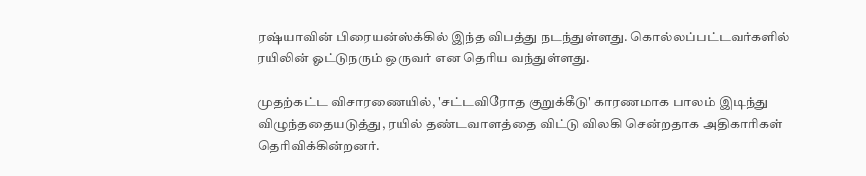ரஷ்யாவின் பிரையன்ஸ்க்கில் இந்த விபத்து நடந்துள்ளது. கொல்லப்பட்டவர்களில் ரயிலின் ஓட்டுநரும் ஒருவர் என தெரிய வந்துள்ளது.

முதற்கட்ட விசாரணையில், 'சட்டவிரோத குறுக்கீடு' காரணமாக பாலம் இடிந்து விழுந்ததையடுத்து, ரயில் தண்டவாளத்தை விட்டு விலகி சென்றதாக அதிகாரிகள் தெரிவிக்கின்றனர்.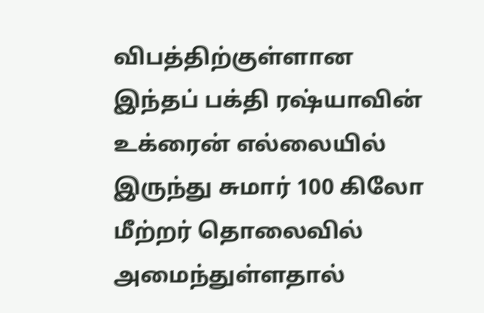விபத்திற்குள்ளான இந்தப் பக்தி ரஷ்யாவின் உக்ரைன் எல்லையில் இருந்து சுமார் 100 கிலோ மீற்றர் தொலைவில் அமைந்துள்ளதால்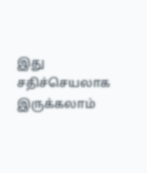இது சதிச்செயலாக இருக்கலாம்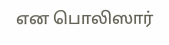என பொலிஸார்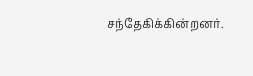சந்தேகிக்கின்றனர்.